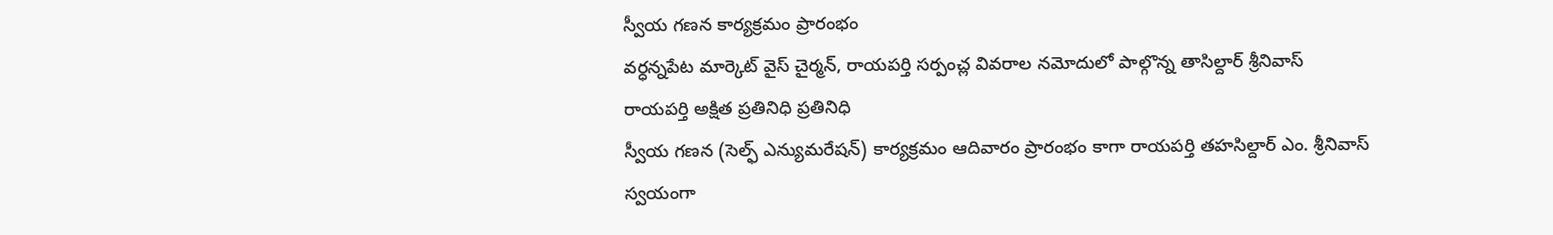స్వీయ గణన కార్యక్రమం ప్రారంభం
వర్ధన్నపేట మార్కెట్ వైస్ చైర్మన్, రాయపర్తి సర్పంచ్ల వివరాల నమోదులో పాల్గొన్న తాసిల్దార్ శ్రీనివాస్
రాయపర్తి అక్షిత ప్రతినిధి ప్రతినిధి
స్వీయ గణన (సెల్ఫ్ ఎన్యుమరేషన్) కార్యక్రమం ఆదివారం ప్రారంభం కాగా రాయపర్తి తహసిల్దార్ ఎం. శ్రీనివాస్ స్వయంగా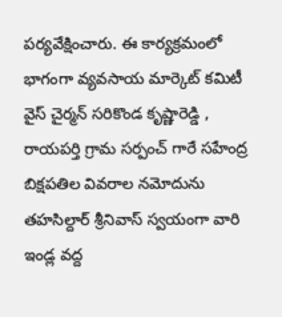పర్యవేక్షించారు. ఈ కార్యక్రమంలో భాగంగా వ్యవసాయ మార్కెట్ కమిటీ వైస్ చైర్మన్ సరికొండ కృష్ణారెడ్డి , రాయపర్తి గ్రామ సర్పంచ్ గారే సహేంద్ర బిక్షపతిల వివరాల నమోదును తహసిల్దార్ శ్రీనివాస్ స్వయంగా వారి ఇండ్ల వద్ద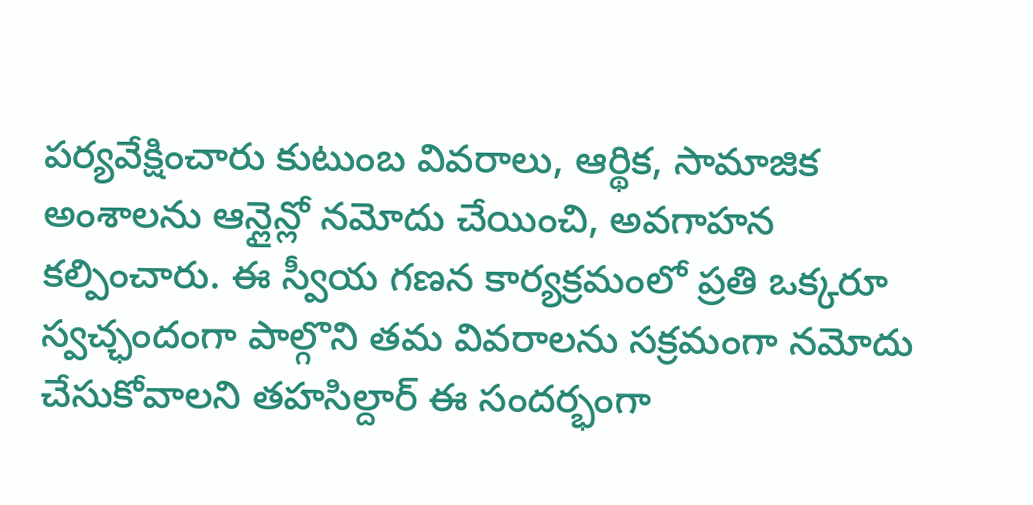పర్యవేక్షించారు కుటుంబ వివరాలు, ఆర్థిక, సామాజిక అంశాలను ఆన్లైన్లో నమోదు చేయించి, అవగాహన కల్పించారు. ఈ స్వీయ గణన కార్యక్రమంలో ప్రతి ఒక్కరూ స్వచ్ఛందంగా పాల్గొని తమ వివరాలను సక్రమంగా నమోదు చేసుకోవాలని తహసిల్దార్ ఈ సందర్భంగా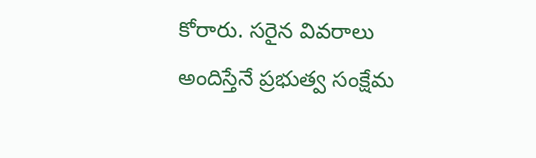కోరారు. సరైన వివరాలు అందిస్తేనే ప్రభుత్వ సంక్షేమ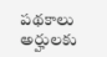పథకాలు అర్హులకు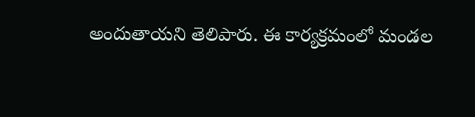అందుతాయని తెలిపారు. ఈ కార్యక్రమంలో మండల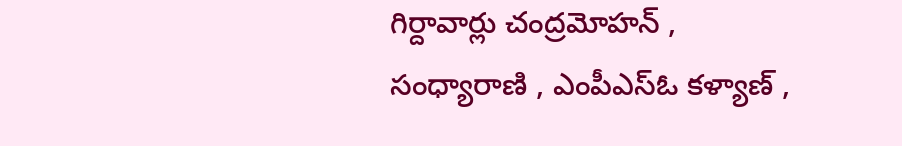గిర్దావార్లు చంద్రమోహన్ , సంధ్యారాణి , ఎంపీఎస్ఓ కళ్యాణ్ ,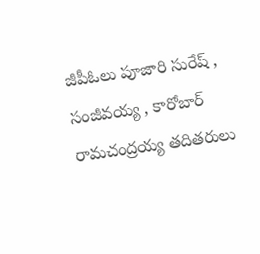జీపీఓలు పూజారి సురేష్ , సంజీవయ్య , కారోబార్ రామచంద్రయ్య తదితరులు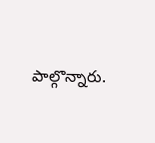పాల్గొన్నారు.